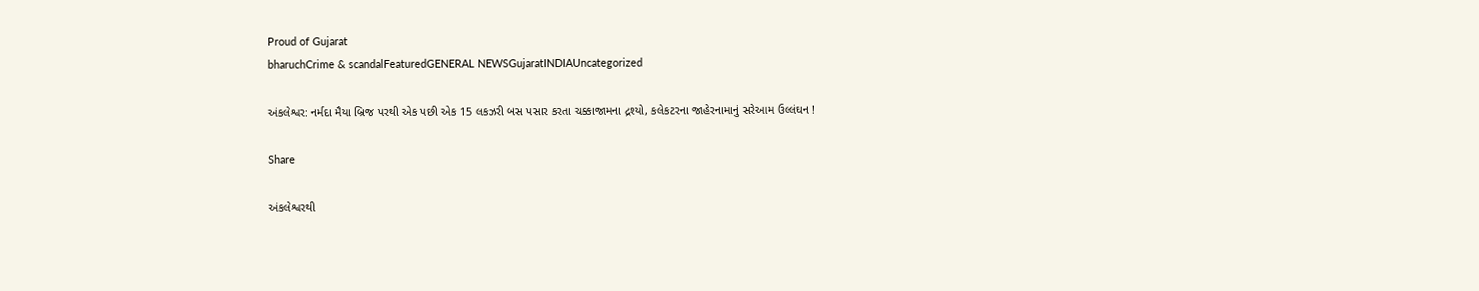Proud of Gujarat
bharuchCrime & scandalFeaturedGENERAL NEWSGujaratINDIAUncategorized

અંકલેશ્વર: નર્મદા મૈયા બ્રિજ પરથી એક પછી એક 15 લકઝરી બસ પસાર કરતા ચક્કાજામના દ્રશ્યો, કલેકટરના જાહેરનામાનું સરેઆમ ઉલ્લંઘન !

Share

અંકલેશ્વરથી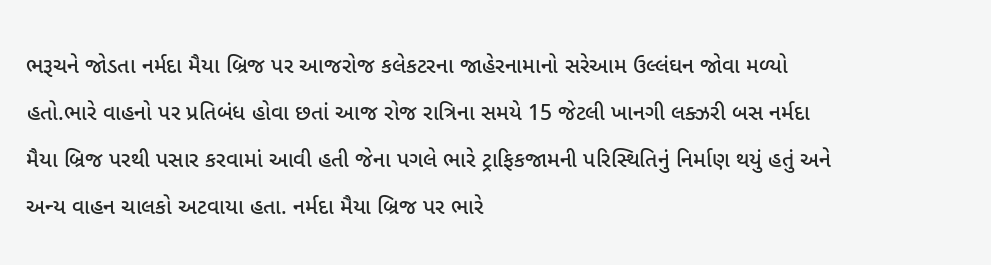ભરૂચને જોડતા નર્મદા મૈયા બ્રિજ પર આજરોજ કલેકટરના જાહેરનામાનો સરેઆમ ઉલ્લંઘન જોવા મળ્યો હતો.ભારે વાહનો પર પ્રતિબંધ હોવા છતાં આજ રોજ રાત્રિના સમયે 15 જેટલી ખાનગી લક્ઝરી બસ નર્મદા મૈયા બ્રિજ પરથી પસાર કરવામાં આવી હતી જેના પગલે ભારે ટ્રાફિકજામની પરિસ્થિતિનું નિર્માણ થયું હતું અને અન્ય વાહન ચાલકો અટવાયા હતા. નર્મદા મૈયા બ્રિજ પર ભારે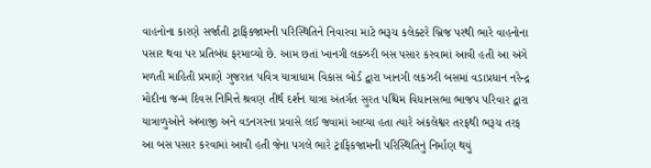વાહનોના કારણે સર્જાતી ટ્રાફિકજામની પરિસ્થિતિને નિવારવા માટે ભરૂચ કલેક્ટરે બ્રિજ પરથી ભારે વાહનોના પસાર થવા પર પ્રતિબંધ ફરમાવ્યો છે. આમ છતાં ખાનગી લક્ઝરી બસ પસાર કરવામાં આવી હતી આ અંગે મળતી માહિતી પ્રમાણે ગુજરાત પવિત્ર યાત્રાધામ વિકાસ બોર્ડ દ્વારા ખાનગી લકઝરી બસમાં વડાપ્રધાન નરેન્દ્ર મોદીના જન્મ દિવસ નિમિત્તે શ્રવણ તીર્થ દર્શન યાત્રા અંતર્ગત સુરત પશ્ચિમ વિધાનસભા ભાજપ પરિવાર દ્વારા યાત્રાળુઓને અંબાજી અને વડનગરના પ્રવાસે લઈ જવામાં આવ્યા હતા ત્યારે અંકલેશ્વર તરફથી ભરૂચ તરફ આ બસ પસાર કરવામાં આવી હતી જેના પગલે ભારે ટ્રાફિકજામની પરિસ્થિતિનું નિર્માણ થયું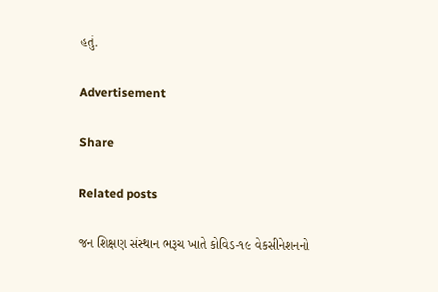હતું.

Advertisement

Share

Related posts

જન શિક્ષણ સંસ્થાન ભરૂચ ખાતે કોવિડ-૧૯ વેકસીનેશનનો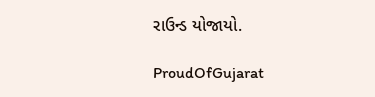રાઉન્ડ યોજાયો.

ProudOfGujarat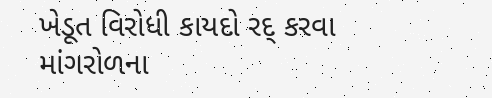ખેડૂત વિરોધી કાયદો રદ્ કરવા માંગરોળના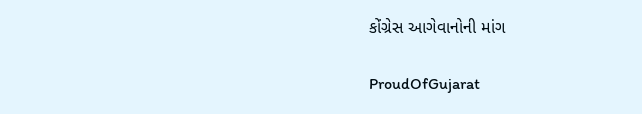કોંગ્રેસ આગેવાનોની માંગ

ProudOfGujarat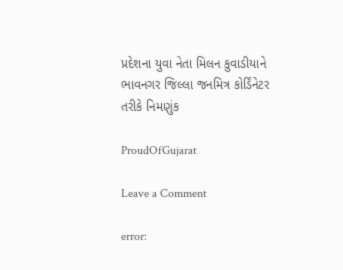પ્રદેશના યુવા નેતા મિલન કુવાડીયાને ભાવનગર જિલ્લા જનમિત્ર કોર્ડિંનેટર તરીકે નિમણુંક

ProudOfGujarat

Leave a Comment

error: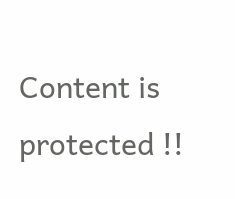Content is protected !!